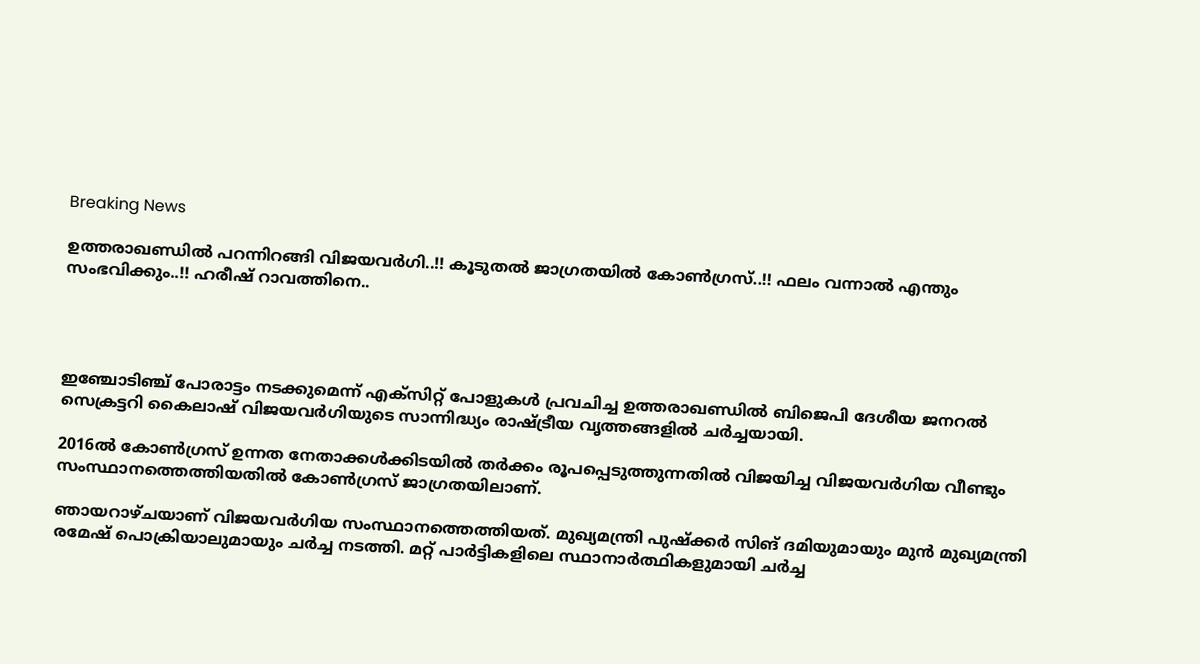Breaking News

ഉത്തരാഖണ്ഡില്‍ പറന്നിറങ്ങി വിജയവര്‍ഗി..!! കൂടുതൽ ജാഗ്രതയില്‍ കോണ്‍ഗ്രസ്..!! ഫലം വന്നാൽ എന്തും സംഭവിക്കും..!! ഹരീഷ് റാവത്തിനെ..




ഇഞ്ചോടിഞ്ച് പോരാട്ടം നടക്കുമെന്ന് എക്‌സിറ്റ് പോളുകള്‍ പ്രവചിച്ച ഉത്തരാഖണ്ഡില്‍ ബിജെപി ദേശീയ ജനറല്‍ സെക്രട്ടറി കൈലാഷ് വിജയവര്‍ഗിയുടെ സാന്നിദ്ധ്യം രാഷ്ട്രീയ വൃത്തങ്ങളില്‍ ചര്‍ച്ചയായി.

2016ല്‍ കോണ്‍ഗ്രസ് ഉന്നത നേതാക്കള്‍ക്കിടയില്‍ തര്‍ക്കം രൂപപ്പെടുത്തുന്നതില്‍ വിജയിച്ച വിജയവര്‍ഗിയ വീണ്ടും സംസ്ഥാനത്തെത്തിയതില്‍ കോണ്‍ഗ്രസ് ജാഗ്രതയിലാണ്.

ഞായറാഴ്ചയാണ് വിജയവര്‍ഗിയ സംസ്ഥാനത്തെത്തിയത്. മുഖ്യമന്ത്രി പുഷ്‌ക്കര്‍ സിങ് ദമിയുമായും മുന്‍ മുഖ്യമന്ത്രി രമേഷ് പൊക്രിയാലുമായും ചര്‍ച്ച നടത്തി. മറ്റ് പാര്‍ട്ടികളിലെ സ്ഥാനാര്‍ത്ഥികളുമായി ചര്‍ച്ച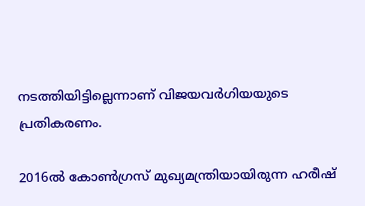നടത്തിയിട്ടില്ലെന്നാണ് വിജയവര്‍ഗിയയുടെ പ്രതികരണം.

2016ല്‍ കോണ്‍ഗ്രസ് മുഖ്യമന്ത്രിയായിരുന്ന ഹരീഷ്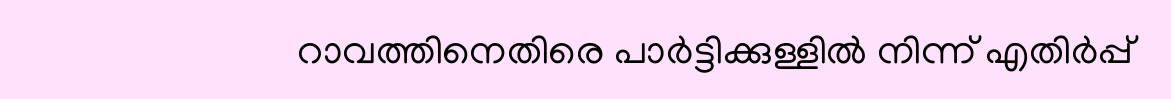റാവത്തിനെതിരെ പാര്‍ട്ടിക്കുള്ളില്‍ നിന്ന് എതിര്‍പ്പ്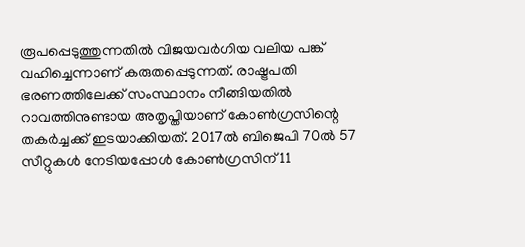രൂപപ്പെടുത്തുന്നതില്‍ വിജയവര്‍ഗിയ വലിയ പങ്ക് വഹിച്ചെന്നാണ് കരുതപ്പെടുന്നത്. രാഷ്ട്രപതി ഭരണത്തിലേക്ക് സംസ്ഥാനം നീങ്ങിയതില്‍ റാവത്തിനുണ്ടായ അതൃപ്തിയാണ് കോണ്‍ഗ്രസിന്റെ തകര്‍ച്ചക്ക് ഇടയാക്കിയത്. 2017ല്‍ ബിജെപി 70ല്‍ 57 സീറ്റുകള്‍ നേടിയപ്പോള്‍ കോണ്‍ഗ്രസിന് 11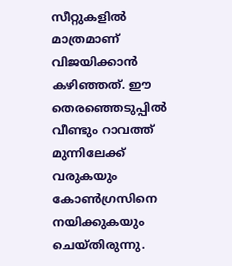സീറ്റുകളില്‍ മാത്രമാണ് വിജയിക്കാന്‍ കഴിഞ്ഞത്. ഈ തെരഞ്ഞെടുപ്പില്‍ വീണ്ടും റാവത്ത് മുന്നിലേക്ക് വരുകയും കോണ്‍ഗ്രസിനെ നയിക്കുകയും ചെയ്തിരുന്നു.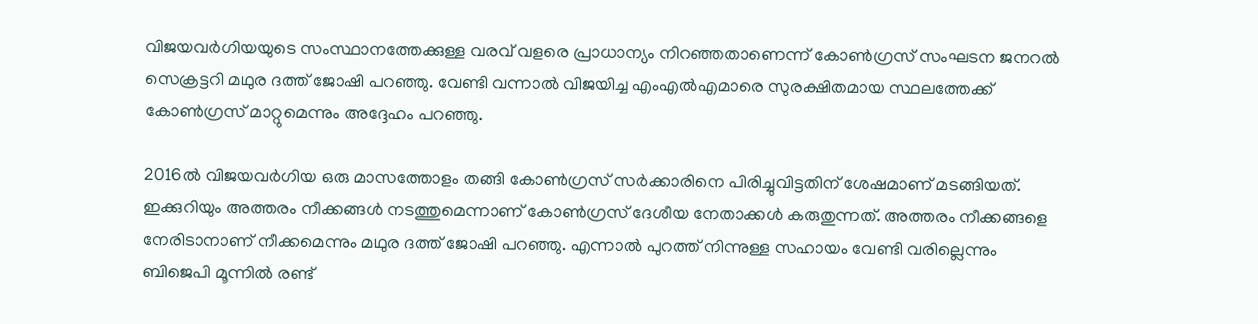വിജയവര്‍ഗിയയുടെ സംസ്ഥാനത്തേക്കുള്ള വരവ് വളരെ പ്രാധാന്യം നിറഞ്ഞതാണെന്ന് കോണ്‍ഗ്രസ് സംഘടന ജനറല്‍ സെക്രട്ടറി മഥുര ദത്ത് ജോഷി പറഞ്ഞു. വേണ്ടി വന്നാല്‍ വിജയിച്ച എംഎല്‍എമാരെ സുരക്ഷിതമായ സ്ഥലത്തേക്ക് കോണ്‍ഗ്രസ് മാറ്റുമെന്നും അദ്ദേഹം പറഞ്ഞു.

2016ല്‍ വിജയവര്‍ഗിയ ഒരു മാസത്തോളം തങ്ങി കോണ്‍ഗ്രസ് സര്‍ക്കാരിനെ പിരിച്ചുവിട്ടതിന് ശേഷമാണ് മടങ്ങിയത്. ഇക്കുറിയും അത്തരം നീക്കങ്ങള്‍ നടത്തുമെന്നാണ് കോണ്‍ഗ്രസ് ദേശീയ നേതാക്കള്‍ കരുതുന്നത്. അത്തരം നീക്കങ്ങളെ നേരിടാനാണ് നീക്കമെന്നും മഥുര ദത്ത് ജോഷി പറഞ്ഞു. എന്നാല്‍ പുറത്ത് നിന്നുള്ള സഹായം വേണ്ടി വരില്ലെന്നും ബിജെപി മൂന്നില്‍ രണ്ട്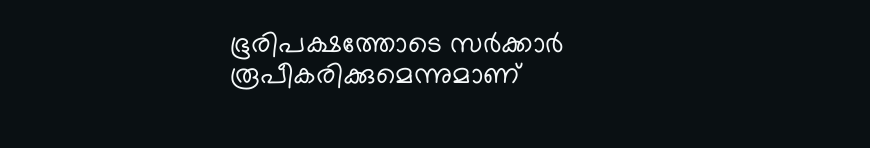ഭൂരിപക്ഷത്തോടെ സര്‍ക്കാര്‍ രൂപീകരിക്കുമെന്നുമാണ്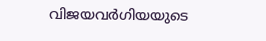വിജയവര്‍ഗിയയുടെ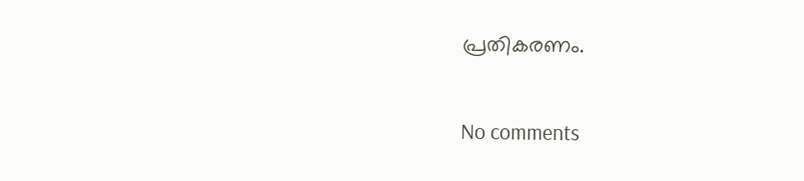പ്രതികരണം.

No comments